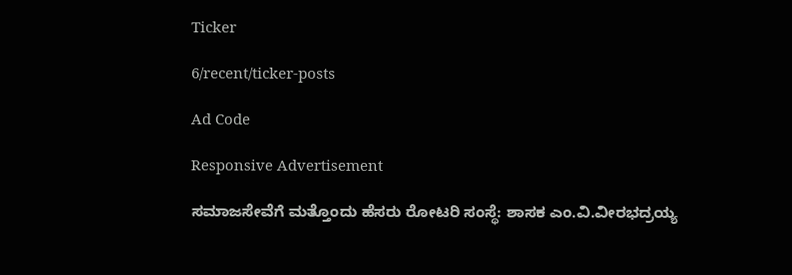Ticker

6/recent/ticker-posts

Ad Code

Responsive Advertisement

ಸಮಾಜಸೇವೆಗೆ ಮತ್ತೊಂದು ಹೆಸರು ರೋಟರಿ ಸಂಸ್ಥೆ: ಶಾಸಕ ಎಂ.ವಿ.ವೀರಭದ್ರಯ್ಯ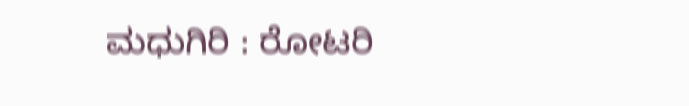ಮಧುಗಿರಿ : ರೋಟರಿ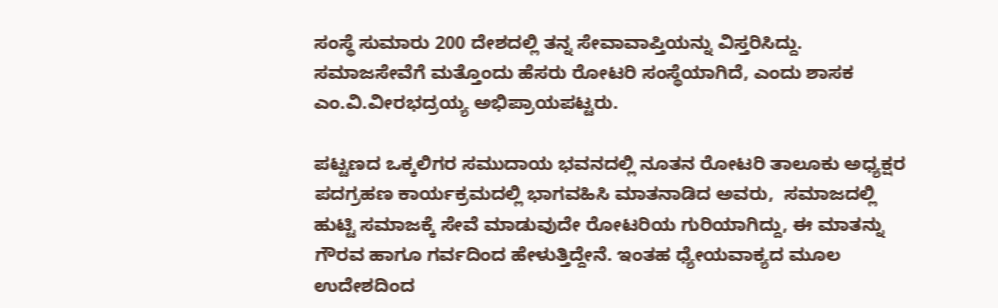ಸಂಸ್ಥೆ ಸುಮಾರು 200 ದೇಶದಲ್ಲಿ ತನ್ನ ಸೇವಾವಾಪ್ತಿಯನ್ನು ವಿಸ್ತರಿಸಿದ್ದು. ಸಮಾಜಸೇವೆಗೆ ಮತ್ತೊಂದು ಹೆಸರು ರೋಟರಿ ಸಂಸ್ಥೆಯಾಗಿದೆ, ಎಂದು ಶಾಸಕ ಎಂ.ವಿ.ವೀರಭದ್ರಯ್ಯ ಅಭಿಪ್ರಾಯಪಟ್ಟರು.

ಪಟ್ಟಣದ ಒಕ್ಕಲಿಗರ ಸಮುದಾಯ ಭವನದಲ್ಲಿ ನೂತನ ರೋಟರಿ ತಾಲೂಕು ಅಧ್ಯಕ್ಷರ ಪದಗ್ರಹಣ ಕಾರ್ಯಕ್ರಮದಲ್ಲಿ ಭಾಗವಹಿಸಿ ಮಾತನಾಡಿದ ಅವರು,  ಸಮಾಜದಲ್ಲಿ ಹುಟ್ಟಿ ಸಮಾಜಕ್ಕೆ ಸೇವೆ ಮಾಡುವುದೇ ರೋಟರಿಯ ಗುರಿಯಾಗಿದ್ದು, ಈ ಮಾತನ್ನು ಗೌರವ ಹಾಗೂ ಗರ್ವದಿಂದ ಹೇಳುತ್ತಿದ್ದೇನೆ. ಇಂತಹ ಧ್ಯೇಯವಾಕ್ಯದ ಮೂಲ ಉದೇಶದಿಂದ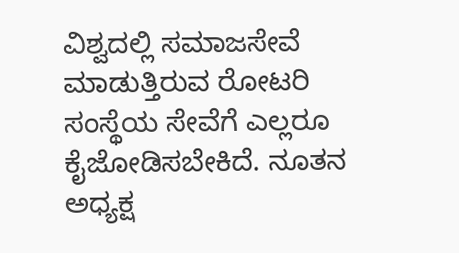ವಿಶ್ವದಲ್ಲಿ ಸಮಾಜಸೇವೆ ಮಾಡುತ್ತಿರುವ ರೋಟರಿ ಸಂಸ್ಥೆಯ ಸೇವೆಗೆ ಎಲ್ಲರೂ ಕೈಜೋಡಿಸಬೇಕಿದೆ. ನೂತನ ಅಧ್ಯಕ್ಷ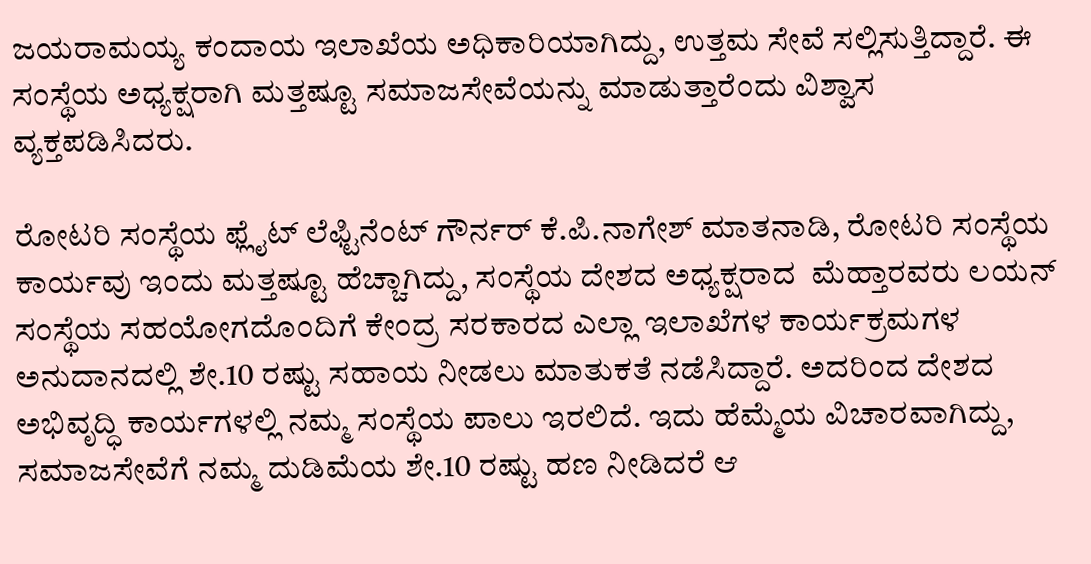ಜಯರಾಮಯ್ಯ ಕಂದಾಯ ಇಲಾಖೆಯ ಅಧಿಕಾರಿಯಾಗಿದ್ದು, ಉತ್ತಮ ಸೇವೆ ಸಲ್ಲಿಸುತ್ತಿದ್ದಾರೆ. ಈ ಸಂಸ್ಥೆಯ ಅಧ್ಯಕ್ಷರಾಗಿ ಮತ್ತಷ್ಟೂ ಸಮಾಜಸೇವೆಯನ್ನು ಮಾಡುತ್ತಾರೆಂದು ವಿಶ್ವಾಸ ವ್ಯಕ್ತಪಡಿಸಿದರು.

ರೋಟರಿ ಸಂಸ್ಥೆಯ ಫ್ಲೈಟ್ ಲೆಫ್ಟಿನೆಂಟ್ ಗೌರ್ನರ್ ಕೆ.ಪಿ.ನಾಗೇಶ್ ಮಾತನಾಡಿ, ರೋಟರಿ ಸಂಸ್ಥೆಯ ಕಾರ್ಯವು ಇಂದು ಮತ್ತಷ್ಟೂ ಹೆಚ್ಚಾಗಿದ್ದು, ಸಂಸ್ಥೆಯ ದೇಶದ ಅಧ್ಯಕ್ಷರಾದ  ಮೆಹ್ತಾರವರು ಲಯನ್ ಸಂಸ್ಥೆಯ ಸಹಯೋಗದೊಂದಿಗೆ ಕೇಂದ್ರ ಸರಕಾರದ ಎಲ್ಲಾ ಇಲಾಖೆಗಳ ಕಾರ್ಯಕ್ರಮಗಳ ಅನುದಾನದಲ್ಲಿ ಶೇ.10 ರಷ್ಟು ಸಹಾಯ ನೀಡಲು ಮಾತುಕತೆ ನಡೆಸಿದ್ದಾರೆ. ಅದರಿಂದ ದೇಶದ ಅಭಿವೃದ್ಧಿ ಕಾರ್ಯಗಳಲ್ಲಿ ನಮ್ಮ ಸಂಸ್ಥೆಯ ಪಾಲು ಇರಲಿದೆ. ಇದು ಹೆಮ್ಮೆಯ ವಿಚಾರವಾಗಿದ್ದು, ಸಮಾಜಸೇವೆಗೆ ನಮ್ಮ ದುಡಿಮೆಯ ಶೇ.10 ರಷ್ಟು ಹಣ ನೀಡಿದರೆ ಆ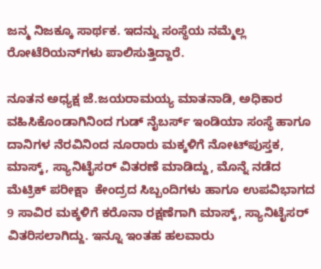ಜನ್ಮ ನಿಜಕ್ಕೂ ಸಾರ್ಥಕ. ಇದನ್ನು ಸಂಸ್ಥೆಯ ನಮ್ಮೆಲ್ಲ ರೋಟೆರಿಯನ್‍ಗಳು ಪಾಲಿಸುತ್ತಿದ್ದಾರೆ.

ನೂತನ ಅಧ್ಯಕ್ಷ ಜೆ.ಜಯರಾಮಯ್ಯ ಮಾತನಾಡಿ, ಅಧಿಕಾರ ವಹಿಸಿಕೊಂಡಾಗಿನಿಂದ ಗುಡ್ ನೈಬರ್ಸ್ ಇಂಡಿಯಾ ಸಂಸ್ಥೆ ಹಾಗೂ ದಾನಿಗಳ ನೆರವಿನಿಂದ ನೂರಾರು ಮಕ್ಕಳಿಗೆ ನೋಟ್‍ಪುಸ್ತಕ, ಮಾಸ್ಕ್, ಸ್ಯಾನಿಟೈಸರ್ ವಿತರಣೆ ಮಾಡಿದ್ದು, ಮೊನ್ನೆ ನಡೆದ ಮೆಟ್ರಿಕ್ ಪರೀಕ್ಷಾ  ಕೇಂದ್ರದ ಸಿಬ್ಬಂದಿಗಳು ಹಾಗೂ ಉಪವಿಭಾಗದ 9 ಸಾವಿರ ಮಕ್ಕಳಿಗೆ ಕರೊನಾ ರಕ್ಷಣೆಗಾಗಿ ಮಾಸ್ಕ್, ಸ್ಯಾನಿಟೈಸರ್ ವಿತರಿಸಲಾಗಿದ್ದು. ಇನ್ನೂ ಇಂತಹ ಹಲವಾರು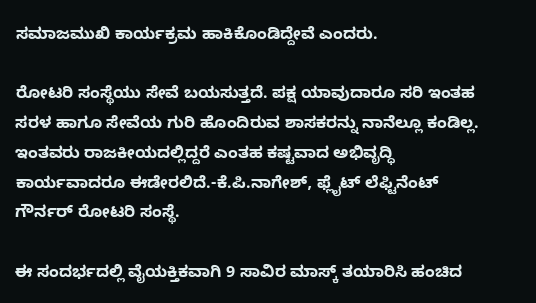ಸಮಾಜಮುಖಿ ಕಾರ್ಯಕ್ರಮ ಹಾಕಿಕೊಂಡಿದ್ದೇವೆ ಎಂದರು.

ರೋಟರಿ ಸಂಸ್ಥೆಯು ಸೇವೆ ಬಯಸುತ್ತದೆ. ಪಕ್ಷ ಯಾವುದಾರೂ ಸರಿ ಇಂತಹ ಸರಳ ಹಾಗೂ ಸೇವೆಯ ಗುರಿ ಹೊಂದಿರುವ ಶಾಸಕರನ್ನು ನಾನೆಲ್ಲೂ ಕಂಡಿಲ್ಲ. ಇಂತವರು ರಾಜಕೀಯದಲ್ಲಿದ್ದರೆ ಎಂತಹ ಕಷ್ಟವಾದ ಅಭಿವೃದ್ಧಿ ಕಾರ್ಯವಾದರೂ ಈಡೇರಲಿದೆ.-ಕೆ.ಪಿ.ನಾಗೇಶ್, ಫ್ಲೈಟ್ ಲೆಫ್ಟಿನೆಂಟ್ ಗೌರ್ನರ್ ರೋಟರಿ ಸಂಸ್ಥೆ.

ಈ ಸಂದರ್ಭದಲ್ಲಿ ವೈಯಕ್ತಿಕವಾಗಿ 9 ಸಾವಿರ ಮಾಸ್ಕ್ ತಯಾರಿಸಿ ಹಂಚಿದ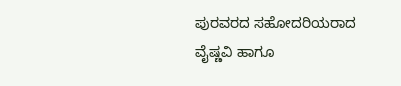ಪುರವರದ ಸಹೋದರಿಯರಾದ ವೈಷ್ಣವಿ ಹಾಗೂ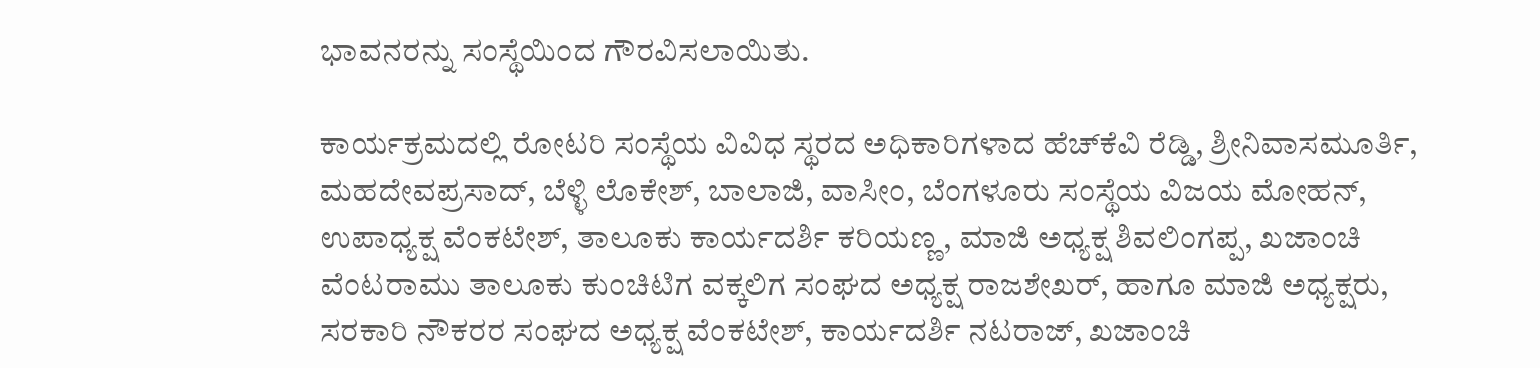ಭಾವನರನ್ನು ಸಂಸ್ಥೆಯಿಂದ ಗೌರವಿಸಲಾಯಿತು.

ಕಾರ್ಯಕ್ರಮದಲ್ಲಿ ರೋಟರಿ ಸಂಸ್ಥೆಯ ವಿವಿಧ ಸ್ಥರದ ಅಧಿಕಾರಿಗಳಾದ ಹೆಚ್‍ಕೆವಿ ರೆಡ್ಡಿ, ಶ್ರೀನಿವಾಸಮೂರ್ತಿ, ಮಹದೇವಪ್ರಸಾದ್, ಬೆಳ್ಳಿ ಲೊಕೇಶ್, ಬಾಲಾಜಿ, ವಾಸೀಂ, ಬೆಂಗಳೂರು ಸಂಸ್ಥೆಯ ವಿಜಯ ಮೋಹನ್, ಉಪಾಧ್ಯಕ್ಷ ವೆಂಕಟೇಶ್, ತಾಲೂಕು ಕಾರ್ಯದರ್ಶಿ ಕರಿಯಣ್ಣ, ಮಾಜಿ ಅಧ್ಯಕ್ಷ ಶಿವಲಿಂಗಪ್ಪ, ಖಜಾಂಚಿ ವೆಂಟರಾಮು ತಾಲೂಕು ಕುಂಚಿಟಿಗ ವಕ್ಕಲಿಗ ಸಂಘದ ಅಧ್ಯಕ್ಷ ರಾಜಶೇಖರ್, ಹಾಗೂ ಮಾಜಿ ಅಧ್ಯಕ್ಷರು, ಸರಕಾರಿ ನೌಕರರ ಸಂಘದ ಅಧ್ಯಕ್ಷ ವೆಂಕಟೇಶ್, ಕಾರ್ಯದರ್ಶಿ ನಟರಾಜ್, ಖಜಾಂಚಿ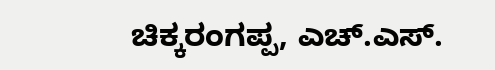ಚಿಕ್ಕರಂಗಪ್ಪ, ಎಚ್.ಎಸ್.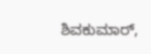ಶಿವಕುಮಾರ್,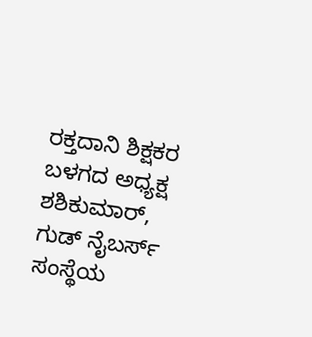ರಕ್ತದಾನಿ ಶಿಕ್ಷಕರ ಬಳಗದ ಅಧ್ಯಕ್ಷ ಶಶಿಕುಮಾರ್, ಗುಡ್ ನೈಬರ್ಸ್ ಸಂಸ್ಥೆಯ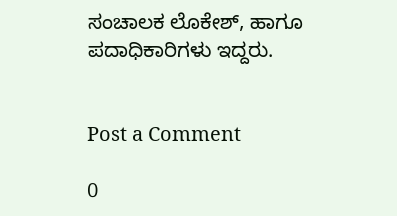ಸಂಚಾಲಕ ಲೊಕೇಶ್, ಹಾಗೂ ಪದಾಧಿಕಾರಿಗಳು ಇದ್ದರು.


Post a Comment

0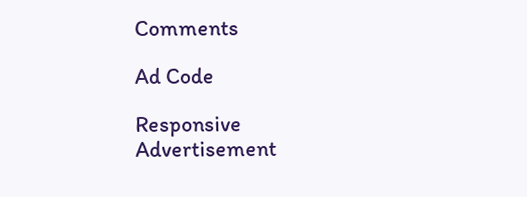Comments

Ad Code

Responsive Advertisement